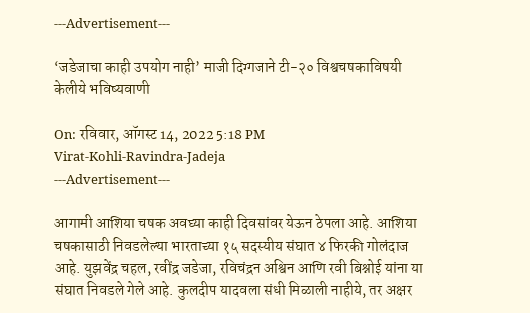---Advertisement---

‘जडेजाचा काही उपयोग नाही’ माजी दिग्गजाने टी-२० विश्वचषकाविषयी केलीये भविष्यवाणी

On: रविवार, ऑगस्ट 14, 2022 5:18 PM
Virat-Kohli-Ravindra-Jadeja
---Advertisement---

आगामी आशिया चषक अवघ्या काही दिवसांवर येऊन ठेपला आहे. आशिया चषकासाठी निवडलेल्या भारताच्या १५ सदस्यीय संघात ४ फिरकी गोलंदाज आहे. युझवेंद्र चहल, रवींद्र जडेजा, रविचंद्रन अश्विन आणि रवी बिश्नोई यांना या संघात निवडले गेले आहे. कुलदीप यादवला संधी मिळाली नाहीये, तर अक्षर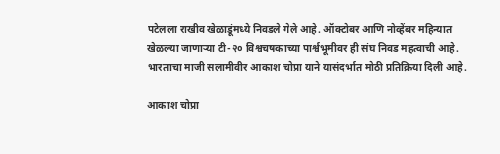पटेलला राखीव खेळाडूंमध्ये निवडले गेले आहे. ऑक्टोबर आणि नोव्हेंबर महिन्यात खेळल्या जाणाऱ्या टी-२० विश्वचषकाच्या पार्श्वभूमीवर ही संघ निवड महत्वाची आहे. भारताचा माजी सलामीवीर आकाश चोप्रा याने यासंदर्भात मोठी प्रतिक्रिया दिली आहे.

आकाश चोप्रा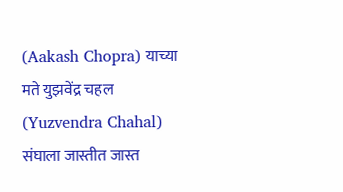(Aakash Chopra) याच्या मते युझवेंद्र चहल (Yuzvendra Chahal) संघाला जास्तीत जास्त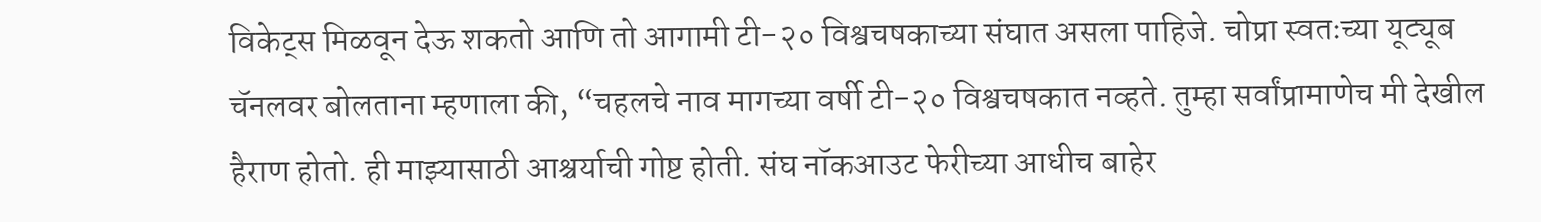विकेट्स मिळवून देऊ शकतो आणि तो आगामी टी-२० विश्वचषकाच्या संघात असला पाहिजे. चोप्रा स्वतःच्या यूट्यूब चॅनलवर बोलताना म्हणाला की, “चहलचे नाव मागच्या वर्षी टी-२० विश्वचषकात नव्हते. तुम्हा सर्वांप्रामाणेच मी देखील हैराण होतो. ही माझ्यासाठी आश्चर्याची गोष्ट होती. संघ नॉकआउट फेरीच्या आधीच बाहेर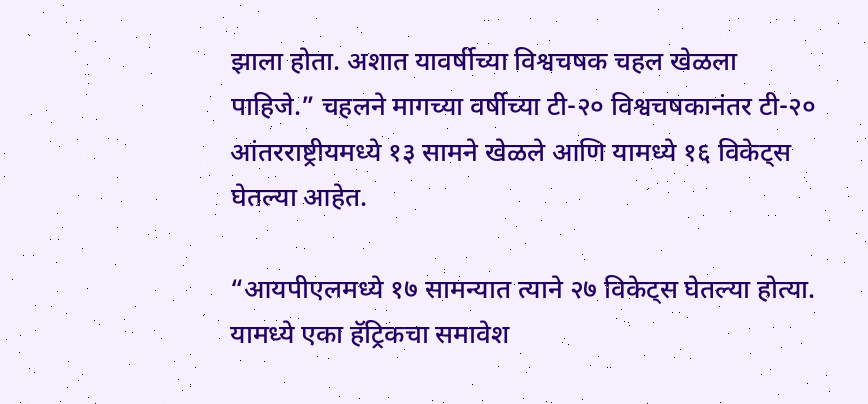झाला होता. अशात यावर्षीच्या विश्वचषक चहल खेळला पाहिजे.” चहलने मागच्या वर्षीच्या टी-२० विश्वचषकानंतर टी-२० आंतरराष्ट्रीयमध्ये १३ सामने खेळले आणि यामध्ये १६ विकेट्स घेतल्या आहेत.

“आयपीएलमध्ये १७ सामन्यात त्याने २७ विकेट्स घेतल्या होत्या. यामध्ये एका हॅट्रिकचा समावेश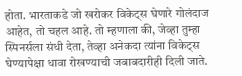होता. भारताकडे जो खरोकर विकेट्स घेणारे गोलंदाज आहेत, तो चहल आहे. तो म्हणाला की, जेव्हा तुम्हा स्पिनर्सला संधी देता, तेव्हा अनेकदा त्यांना विकेट्स घेण्यापेक्षा धावा रोखण्याची जबाबदारीही दिली जाते.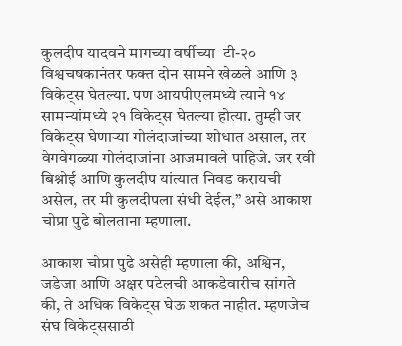कुलदीप यादवने मागच्या वर्षीच्या  टी-२० विश्वचषकानंतर फक्त दोन सामने खेळले आणि ३ विकेट्स घेतल्या. पण आयपीएलमध्ये त्याने १४ सामन्यांमध्ये २१ विकेट्स घेतल्या होत्या. तुम्ही जर विकेट्स घेणाऱ्या गोलंदाजांच्या शोधात असाल, तर वेगवेगळ्या गोलंदाजांना आजमावले पाहिजे. जर रवी बिश्नोई आणि कुलदीप यांत्यात निवड करायची असेल, तर मी कुलदीपला संधी देईल,” असे आकाश चोप्रा पुढे बोलताना म्हणाला.

आकाश चोप्रा पुढे असेही म्हणाला की, अश्विन, जडेजा आणि अक्षर पटेलची आकडेवारीच सांगते की, ते अधिक विकेट्स घेऊ शकत नाहीत. म्हणजेच संघ विकेट्ससाठी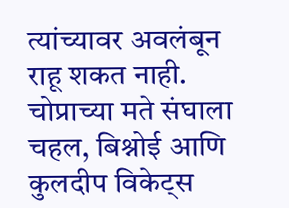त्यांच्यावर अवलंबून राहू शकत नाही. चोप्राच्या मते संघाला चहल, बिश्नोई आणि कुलदीप विकेट्स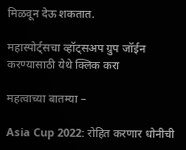मिळवून देऊ शकतात.

महास्पोर्ट्सचा व्हॉट्सअप ग्रुप जॉईन करण्यासाठी येथे क्लिक करा

महत्वाच्या बातम्या –

Asia Cup 2022: रोहित करणार धोनीची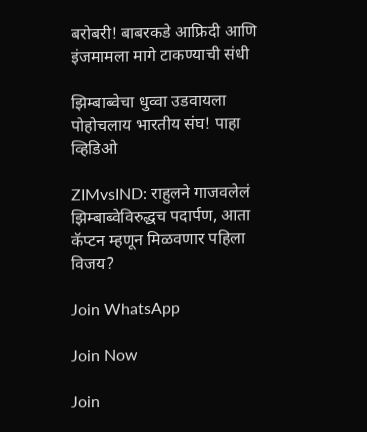बरोबरी! बाबरकडे आफ्रिदी आणि इंजमामला मागे टाकण्याची संधी

झिम्बाब्वेचा धुव्वा उडवायला पोहोचलाय भारतीय संघ! पाहा व्हिडिओ

ZIMvsIND: राहुलने गाजवलेलं झिम्बाब्वेविरुद्धच पदार्पण, आता कॅप्टन म्हणून मिळवणार पहिला विजय?

Join WhatsApp

Join Now

Join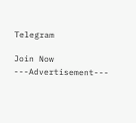Telegram

Join Now
---Advertisement---